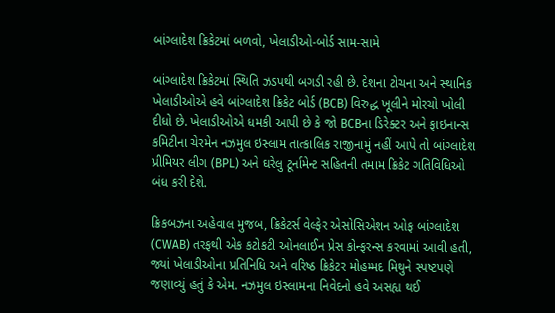બાંગ્લાદેશ ક્રિકેટમાં બળવો, ખેલાડીઓ-બોર્ડ સામ-સામે

બાંગ્લાદેશ ક્રિકેટમાં સ્થિતિ ઝડપથી બગડી રહી છે. દેશના ટોચના અને સ્થાનિક ખેલાડીઓએ હવે બાંગ્લાદેશ ક્રિકેટ બોર્ડ (BCB) વિરુદ્ધ ખૂલીને મોરચો ખોલી દીધો છે. ખેલાડીઓએ ધમકી આપી છે કે જો BCBના ડિરેક્ટર અને ફાઇનાન્સ કમિટીના ચેરમેન નઝમુલ ઇસ્લામ તાત્કાલિક રાજીનામું નહીં આપે તો બાંગ્લાદેશ પ્રીમિયર લીગ (BPL) અને ઘરેલુ ટૂર્નામેન્ટ સહિતની તમામ ક્રિકેટ ગતિવિધિઓ બંધ કરી દેશે.

ક્રિકબઝના અહેવાલ મુજબ, ક્રિકેટર્સ વેલ્ફેર એસોસિએશન ઓફ બાંગ્લાદેશ (CWAB) તરફથી એક કટોકટી ઓનલાઈન પ્રેસ કોન્ફરન્સ કરવામાં આવી હતી, જ્યાં ખેલાડીઓના પ્રતિનિધિ અને વરિષ્ઠ ક્રિકેટર મોહમ્મદ મિથુને સ્પષ્ટપણે જણાવ્યું હતું કે એમ. નઝમુલ ઇસ્લામના નિવેદનો હવે અસહ્ય થઈ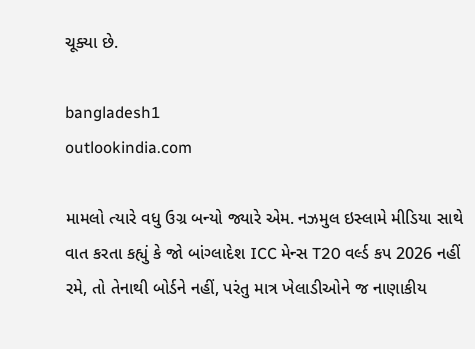ચૂક્યા છે.

bangladesh1
outlookindia.com

મામલો ત્યારે વધુ ઉગ્ર બન્યો જ્યારે એમ. નઝમુલ ઇસ્લામે મીડિયા સાથે વાત કરતા કહ્યું કે જો બાંગ્લાદેશ ICC મેન્સ T20 વર્લ્ડ કપ 2026 નહીં રમે, તો તેનાથી બોર્ડને નહીં, પરંતુ માત્ર ખેલાડીઓને જ નાણાકીય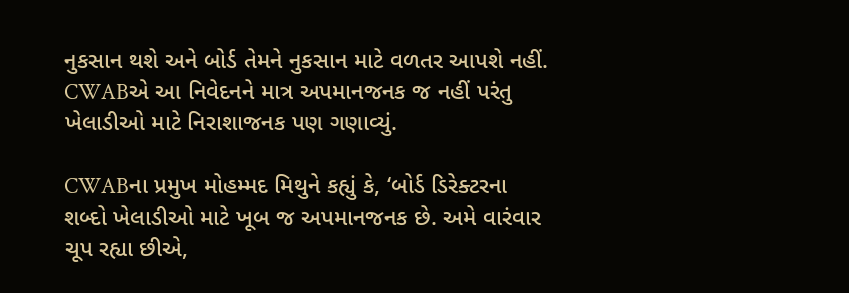નુકસાન થશે અને બોર્ડ તેમને નુકસાન માટે વળતર આપશે નહીં. CWABએ આ નિવેદનને માત્ર અપમાનજનક જ નહીં પરંતુ ખેલાડીઓ માટે નિરાશાજનક પણ ગણાવ્યું.

CWABના પ્રમુખ મોહમ્મદ મિથુને કહ્યું કે, ‘બોર્ડ ડિરેક્ટરના શબ્દો ખેલાડીઓ માટે ખૂબ જ અપમાનજનક છે. અમે વારંવાર ચૂપ રહ્યા છીએ,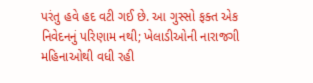પરંતુ હવે હદ વટી ગઈ છે. આ ગુસ્સો ફક્ત એક નિવેદનનું પરિણામ નથી; ખેલાડીઓની નારાજગી મહિનાઓથી વધી રહી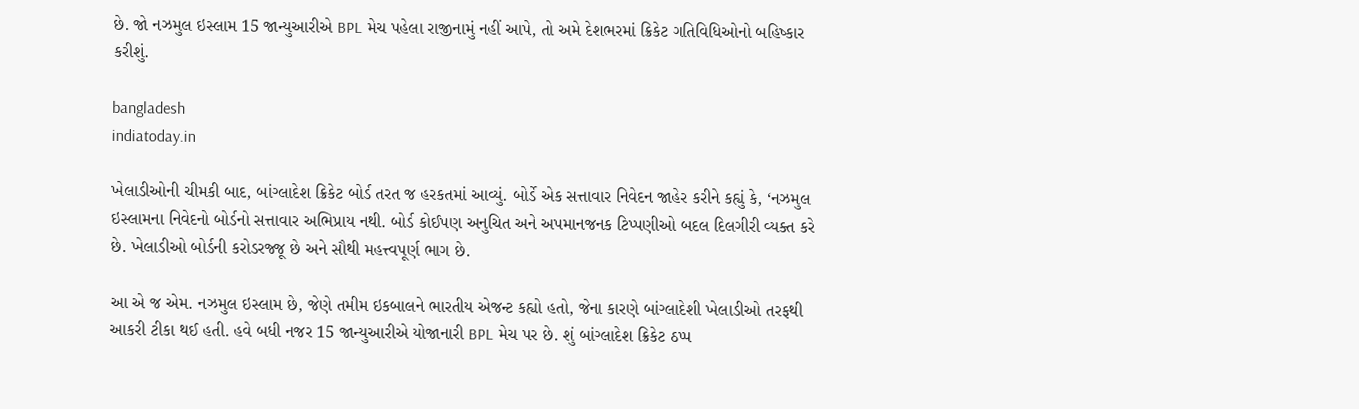છે. જો નઝમુલ ઇસ્લામ 15 જાન્યુઆરીએ BPL મેચ પહેલા રાજીનામું નહીં આપે, તો અમે દેશભરમાં ક્રિકેટ ગતિવિધિઓનો બહિષ્કાર કરીશું.

bangladesh
indiatoday.in

ખેલાડીઓની ચીમકી બાદ, બાંગ્લાદેશ ક્રિકેટ બોર્ડ તરત જ હરકતમાં આવ્યું. બોર્ડે એક સત્તાવાર નિવેદન જાહેર કરીને કહ્યું કે, ‘નઝમુલ ઇસ્લામના નિવેદનો બોર્ડનો સત્તાવાર અભિપ્રાય નથી. બોર્ડ કોઈપણ અનુચિત અને અપમાનજનક ટિપ્પણીઓ બદલ દિલગીરી વ્યક્ત કરે છે. ખેલાડીઓ બોર્ડની કરોડરજ્જૂ છે અને સૌથી મહત્ત્વપૂર્ણ ભાગ છે.

આ એ જ એમ. નઝમુલ ઇસ્લામ છે, જેણે તમીમ ઇકબાલને ભારતીય એજન્ટ કહ્યો હતો, જેના કારણે બાંગ્લાદેશી ખેલાડીઓ તરફથી આકરી ટીકા થઈ હતી. હવે બધી નજર 15 જાન્યુઆરીએ યોજાનારી BPL મેચ પર છે. શું બાંગ્લાદેશ ક્રિકેટ ઠપ્પ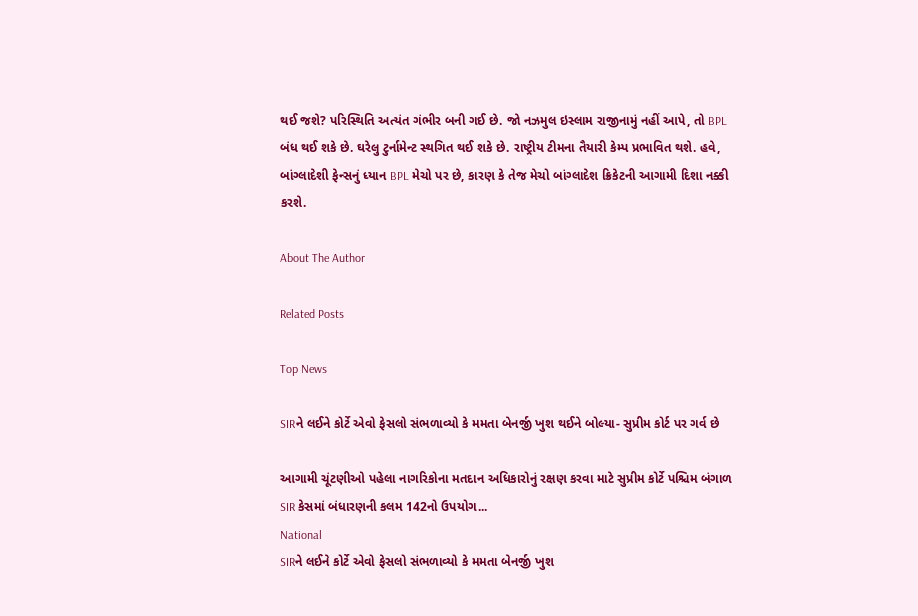થઈ જશે? પરિસ્થિતિ અત્યંત ગંભીર બની ગઈ છે. જો નઝમુલ ઇસ્લામ રાજીનામું નહીં આપે, તો BPL બંધ થઈ શકે છે. ઘરેલુ ટુર્નામેન્ટ સ્થગિત થઈ શકે છે. રાષ્ટ્રીય ટીમના તૈયારી કેમ્પ પ્રભાવિત થશે. હવે, બાંગ્લાદેશી ફેન્સનું ધ્યાન BPL મેચો પર છે, કારણ કે તેજ મેચો બાંગ્લાદેશ ક્રિકેટની આગામી દિશા નક્કી કરશે.

About The Author

Related Posts

Top News

SIRને લઈને કોર્ટે એવો ફેસલો સંભળાવ્યો કે મમતા બેનર્જી ખુશ થઈને બોલ્યા- સુપ્રીમ કોર્ટ પર ગર્વ છે

આગામી ચૂંટણીઓ પહેલા નાગરિકોના મતદાન અધિકારોનું રક્ષણ કરવા માટે સુપ્રીમ કોર્ટે પશ્ચિમ બંગાળ SIR કેસમાં બંધારણની કલમ 142નો ઉપયોગ...
National
SIRને લઈને કોર્ટે એવો ફેસલો સંભળાવ્યો કે મમતા બેનર્જી ખુશ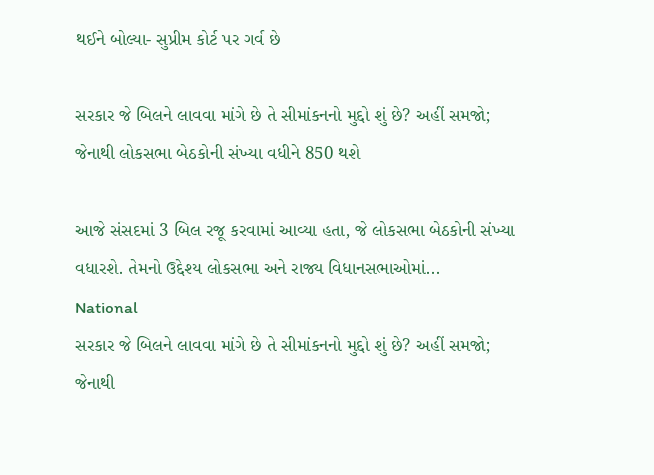થઈને બોલ્યા- સુપ્રીમ કોર્ટ પર ગર્વ છે

સરકાર જે બિલને લાવવા માંગે છે તે સીમાંકનનો મુદ્દો શું છે? અહીં સમજો; જેનાથી લોકસભા બેઠકોની સંખ્યા વધીને 850 થશે

આજે સંસદમાં 3 બિલ રજૂ કરવામાં આવ્યા હતા, જે લોકસભા બેઠકોની સંખ્યા વધારશે. તેમનો ઉદ્દેશ્ય લોકસભા અને રાજ્ય વિધાનસભાઓમાં...
National
સરકાર જે બિલને લાવવા માંગે છે તે સીમાંકનનો મુદ્દો શું છે? અહીં સમજો; જેનાથી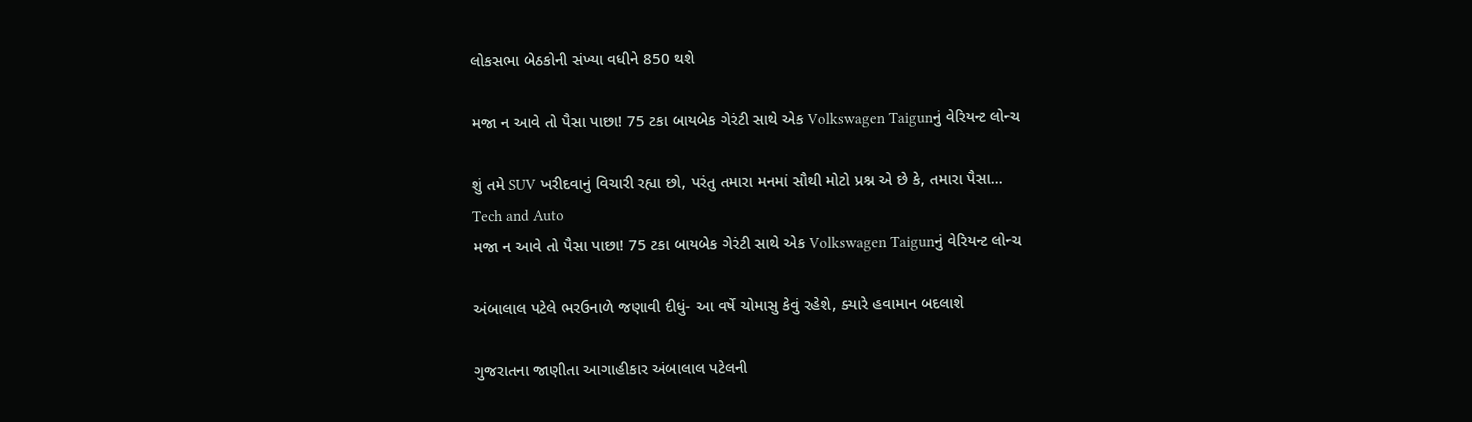લોકસભા બેઠકોની સંખ્યા વધીને 850 થશે

મજા ન આવે તો પૈસા પાછા! 75 ટકા બાયબેક ગેરંટી સાથે એક Volkswagen Taigunનું વેરિયન્ટ લોન્ચ

શું તમે SUV ખરીદવાનું વિચારી રહ્યા છો, પરંતુ તમારા મનમાં સૌથી મોટો પ્રશ્ન એ છે કે, તમારા પૈસા...
Tech and Auto
મજા ન આવે તો પૈસા પાછા! 75 ટકા બાયબેક ગેરંટી સાથે એક Volkswagen Taigunનું વેરિયન્ટ લોન્ચ

અંબાલાલ પટેલે ભરઉનાળે જણાવી દીધું- આ વર્ષે ચોમાસુ કેવું રહેશે, ક્યારે હવામાન બદલાશે

ગુજરાતના જાણીતા આગાહીકાર અંબાલાલ પટેલની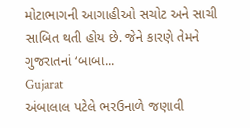મોટાભાગની આગાહીઓ સચોટ અને સાચી સાબિત થતી હોય છે. જેને કારણે તેમને ગુજરાતનાં ‘બાબા...
Gujarat
અંબાલાલ પટેલે ભરઉનાળે જણાવી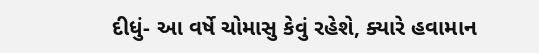દીધું- આ વર્ષે ચોમાસુ કેવું રહેશે, ક્યારે હવામાન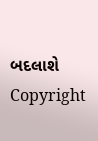બદલાશે
Copyright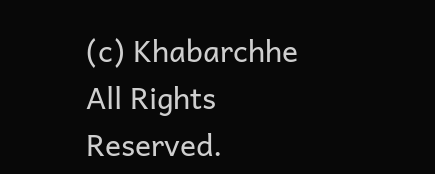(c) Khabarchhe All Rights Reserved.